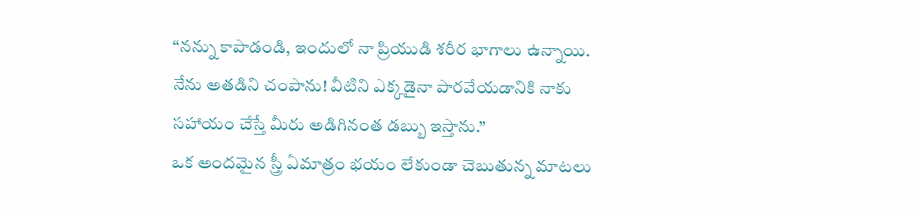“నన్ను కాపాడండి, ఇందులో నా ప్రియుడి శరీర భాగాలు ఉన్నాయి. నేను అతడిని చంపాను! వీటిని ఎక్కడైనా పారవేయడానికి నాకు సహాయం చేస్తే మీరు అడిగినంత డబ్బు ఇస్తాను.”
ఒక అందమైన స్త్రీ ఏమాత్రం భయం లేకుండా చెబుతున్న మాటలు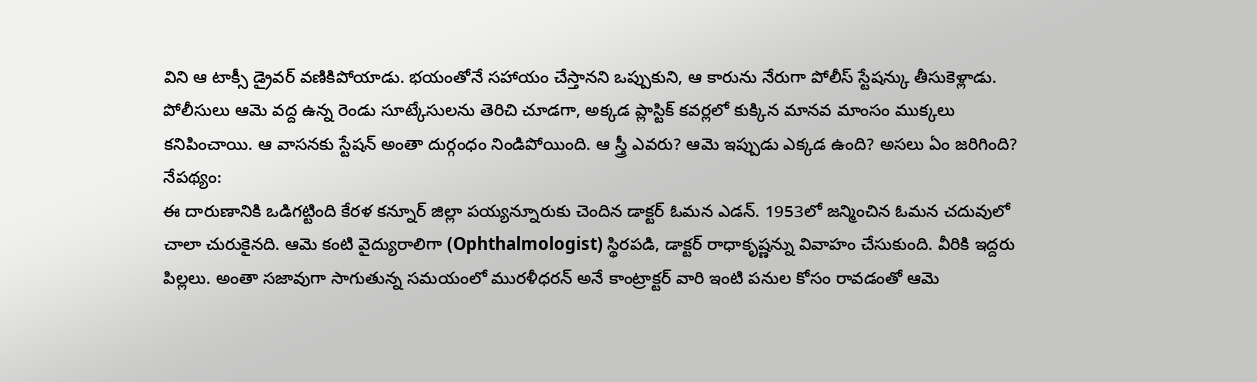విని ఆ టాక్సీ డ్రైవర్ వణికిపోయాడు. భయంతోనే సహాయం చేస్తానని ఒప్పుకుని, ఆ కారును నేరుగా పోలీస్ స్టేషన్కు తీసుకెళ్లాడు. పోలీసులు ఆమె వద్ద ఉన్న రెండు సూట్కేసులను తెరిచి చూడగా, అక్కడ ప్లాస్టిక్ కవర్లలో కుక్కిన మానవ మాంసం ముక్కలు కనిపించాయి. ఆ వాసనకు స్టేషన్ అంతా దుర్గంధం నిండిపోయింది. ఆ స్త్రీ ఎవరు? ఆమె ఇప్పుడు ఎక్కడ ఉంది? అసలు ఏం జరిగింది?
నేపథ్యం:
ఈ దారుణానికి ఒడిగట్టింది కేరళ కన్నూర్ జిల్లా పయ్యన్నూరుకు చెందిన డాక్టర్ ఓమన ఎడన్. 1953లో జన్మించిన ఓమన చదువులో చాలా చురుకైనది. ఆమె కంటి వైద్యురాలిగా (Ophthalmologist) స్థిరపడి, డాక్టర్ రాధాకృష్ణన్ను వివాహం చేసుకుంది. వీరికి ఇద్దరు పిల్లలు. అంతా సజావుగా సాగుతున్న సమయంలో మురళీధరన్ అనే కాంట్రాక్టర్ వారి ఇంటి పనుల కోసం రావడంతో ఆమె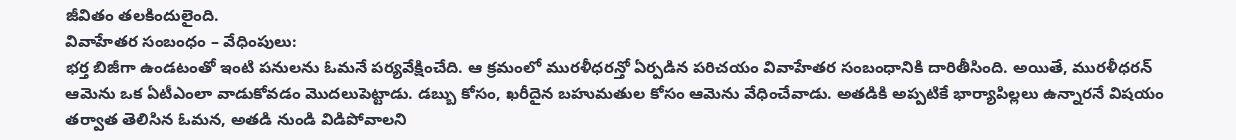జీవితం తలకిందులైంది.
వివాహేతర సంబంధం – వేధింపులు:
భర్త బిజీగా ఉండటంతో ఇంటి పనులను ఓమనే పర్యవేక్షించేది. ఆ క్రమంలో మురళీధరన్తో ఏర్పడిన పరిచయం వివాహేతర సంబంధానికి దారితీసింది. అయితే, మురళీధరన్ ఆమెను ఒక ఏటీఎంలా వాడుకోవడం మొదలుపెట్టాడు. డబ్బు కోసం, ఖరీదైన బహుమతుల కోసం ఆమెను వేధించేవాడు. అతడికి అప్పటికే భార్యాపిల్లలు ఉన్నారనే విషయం తర్వాత తెలిసిన ఓమన, అతడి నుండి విడిపోవాలని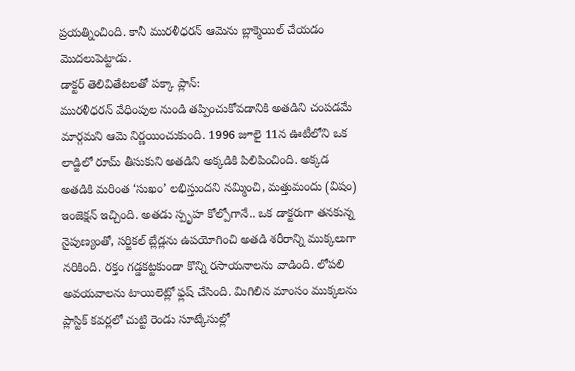ప్రయత్నించింది. కానీ మురళీధరన్ ఆమెను బ్లాక్మెయిల్ చేయడం మొదలుపెట్టాడు.
డాక్టర్ తెలివితేటలతో పక్కా ప్లాన్:
మురళీధరన్ వేధింపుల నుండి తప్పించుకోవడానికి అతడిని చంపడమే మార్గమని ఆమె నిర్ణయించుకుంది. 1996 జూలై 11న ఊటీలోని ఒక లాడ్జిలో రూమ్ తీసుకుని అతడిని అక్కడికి పిలిపించింది. అక్కడ అతడికి మరింత ‘సుఖం’ లభిస్తుందని నమ్మించి, మత్తుమందు (విషం) ఇంజెక్షన్ ఇచ్చింది. అతడు స్పృహ కోల్పోగానే.. ఒక డాక్టరుగా తనకున్న నైపుణ్యంతో, సర్జికల్ బ్లేడ్లను ఉపయోగించి అతడి శరీరాన్ని ముక్కలుగా నరికింది. రక్తం గడ్డకట్టకుండా కొన్ని రసాయనాలను వాడింది. లోపలి అవయవాలను టాయిలెట్లో ఫ్లష్ చేసింది. మిగిలిన మాంసం ముక్కలను ప్లాస్టిక్ కవర్లలో చుట్టి రెండు సూట్కేసుల్లో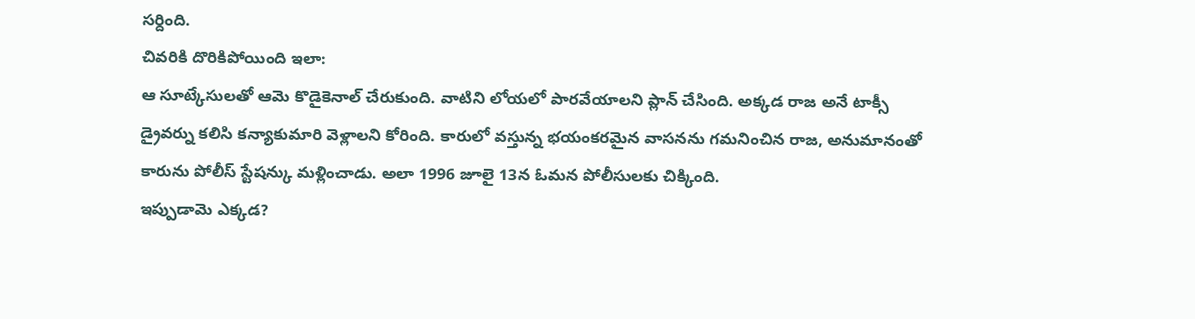సర్దింది.
చివరికి దొరికిపోయింది ఇలా:
ఆ సూట్కేసులతో ఆమె కొడైకెనాల్ చేరుకుంది. వాటిని లోయలో పారవేయాలని ప్లాన్ చేసింది. అక్కడ రాజ అనే టాక్సీ డ్రైవర్ను కలిసి కన్యాకుమారి వెళ్లాలని కోరింది. కారులో వస్తున్న భయంకరమైన వాసనను గమనించిన రాజ, అనుమానంతో కారును పోలీస్ స్టేషన్కు మళ్లించాడు. అలా 1996 జూలై 13న ఓమన పోలీసులకు చిక్కింది.
ఇప్పుడామె ఎక్కడ?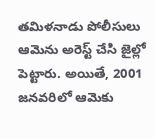తమిళనాడు పోలీసులు ఆమెను అరెస్ట్ చేసి జైల్లో పెట్టారు. అయితే, 2001 జనవరిలో ఆమెకు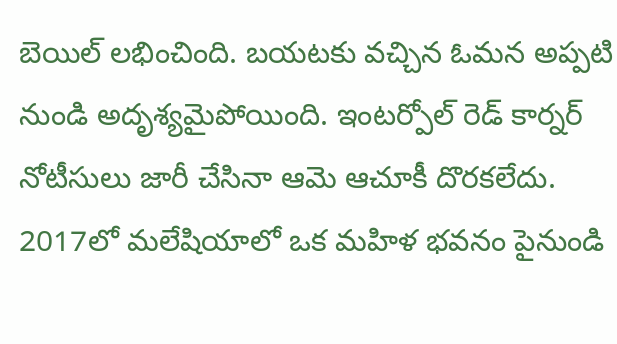బెయిల్ లభించింది. బయటకు వచ్చిన ఓమన అప్పటి నుండి అదృశ్యమైపోయింది. ఇంటర్పోల్ రెడ్ కార్నర్ నోటీసులు జారీ చేసినా ఆమె ఆచూకీ దొరకలేదు. 2017లో మలేషియాలో ఒక మహిళ భవనం పైనుండి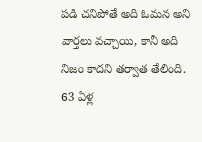పడి చనిపోతే అది ఓమన అని వార్తలు వచ్చాయి, కానీ అది నిజం కాదని తర్వాత తేలింది. 63 ఏళ్ల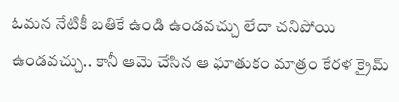ఓమన నేటికీ బతికే ఉండి ఉండవచ్చు లేదా చనిపోయి ఉండవచ్చు.. కానీ ఆమె చేసిన ఆ ఘాతుకం మాత్రం కేరళ క్రైమ్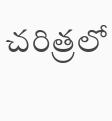చరిత్రలో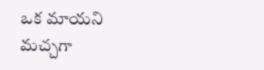ఒక మాయని మచ్చగా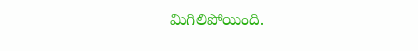మిగిలిపోయింది.